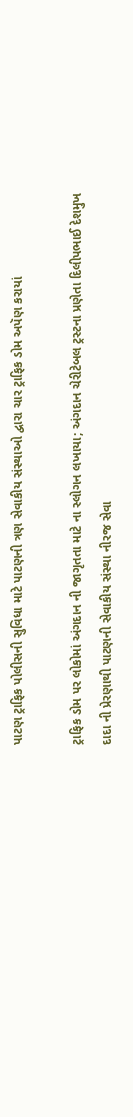પાટણ ટ્રાફિક પોલીસની સુવિધા માટે પાટણની ત્રણ સેવાકીય સંસ્થાઓ દ્વારા ચાર ટ્રાફિક ડોમ અપૅણ કરાયાં

ટ્રાફિક ડોમ પર લોકોમાં અંગદાન ની જાગૃતતા માટે ના સ્લોગન લખાયા; અંગદાન ચેરીટેબલ ટ્રસ્ટના પ્રણેતા દિલીપભાઈ દેશમુખ દાદા ની પ્રેરણાથી પાટણની સેવાકીય સંસ્થા નીરજ સેવા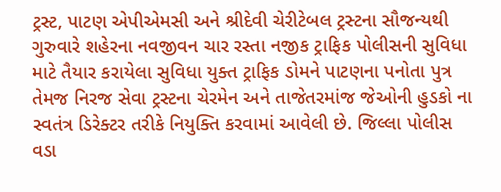ટ્રસ્ટ, પાટણ એપીએમસી અને શ્રીદેવી ચેરીટેબલ ટ્રસ્ટના સૌજન્યથી ગુરુવારે શહેરના નવજીવન ચાર રસ્તા નજીક ટ્રાફિક પોલીસની સુવિધા માટે તૈયાર કરાયેલા સુવિધા યુક્ત ટ્રાફિક ડોમને પાટણના પનોતા પુત્ર તેમજ નિરજ સેવા ટ્રસ્ટના ચેરમેન અને તાજેતરમાંજ જેઓની હુડકો ના સ્વતંત્ર ડિરેક્ટર તરીકે નિયુક્તિ કરવામાં આવેલી છે. જિલ્લા પોલીસ વડા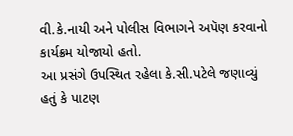વી.કે.નાયી અને પોલીસ વિભાગને અપૅણ કરવાનો કાર્યક્રમ યોજાયો હતો.
આ પ્રસંગે ઉપસ્થિત રહેલા કે.સી.પટેલે જણાવ્યું હતું કે પાટણ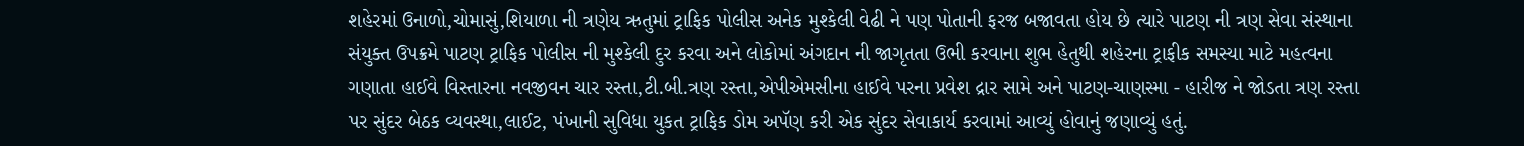શહેરમાં ઉનાળો,ચોમાસું,શિયાળા ની ત્રણેય ઋતુમાં ટ્રાફિક પોલીસ અનેક મુશ્કેલી વેઢી ને પણ પોતાની ફરજ બજાવતા હોય છે ત્યારે પાટણ ની ત્રણ સેવા સંસ્થાના સંયુક્ત ઉપક્રમે પાટણ ટ્રાફિક પોલીસ ની મુશ્કેલી દુર કરવા અને લોકોમાં અંગદાન ની જાગૃતતા ઉભી કરવાના શુભ હેતુથી શહેરના ટ્રાફીક સમસ્યા માટે મહત્વના ગણાતા હાઈવે વિસ્તારના નવજીવન ચાર રસ્તા,ટી.બી.ત્રણ રસ્તા,એપીએમસીના હાઈવે પરના પ્રવેશ દ્રાર સામે અને પાટણ-ચાણસ્મા - હારીજ ને જોડતા ત્રણ રસ્તા પર સુંદર બેઠક વ્યવસ્થા,લાઈટ, પંખાની સુવિધા યુકત ટ્રાફિક ડોમ અપૅણ કરી એક સુંદર સેવાકાર્ય કરવામાં આવ્યું હોવાનું જણાવ્યું હતું.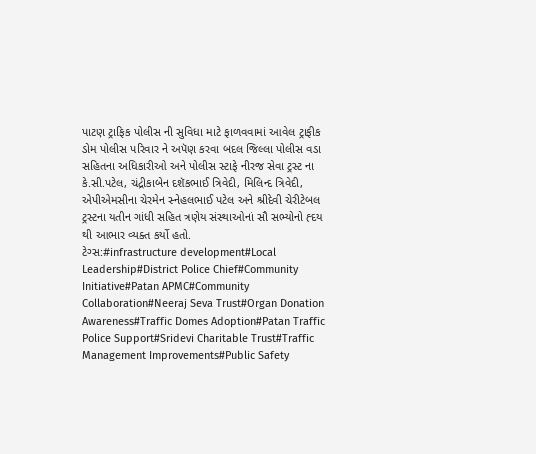પાટણ ટ્રાફિક પોલીસ ની સુવિધા માટે ફાળવવામાં આવેલ ટ્રાફીક ડોમ પોલીસ પરિવાર ને અપૅણ કરવા બદલ જિલ્લા પોલીસ વડા સહિતના અધિકારીઓ અને પોલીસ સ્ટાફે નીરજ સેવા ટ્રસ્ટ ના કે.સી.પટેલ, ચંદ્રીકાબેન દશૅકભાઈ ત્રિવેદી, મિલિન્દ ત્રિવેદી, એપીએમસીના ચેરમેન સ્નેહલભાઈ પટેલ અને શ્રીદેવી ચેરીટેબલ ટ્રસ્ટના યતીન ગાંધી સહિત ત્રણેય સંસ્થાઓનાં સૌ સભ્યોનો હ્દય થી આભાર વ્યક્ત કર્યો હતો.
ટેગ્સ:#infrastructure development#Local Leadership#District Police Chief#Community Initiative#Patan APMC#Community Collaboration#Neeraj Seva Trust#Organ Donation Awareness#Traffic Domes Adoption#Patan Traffic Police Support#Sridevi Charitable Trust#Traffic Management Improvements#Public Safety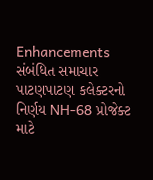Enhancements
સંબંધિત સમાચાર
પાટણપાટણ કલેક્ટરનો નિર્ણય NH-68 પ્રોજેક્ટ માટે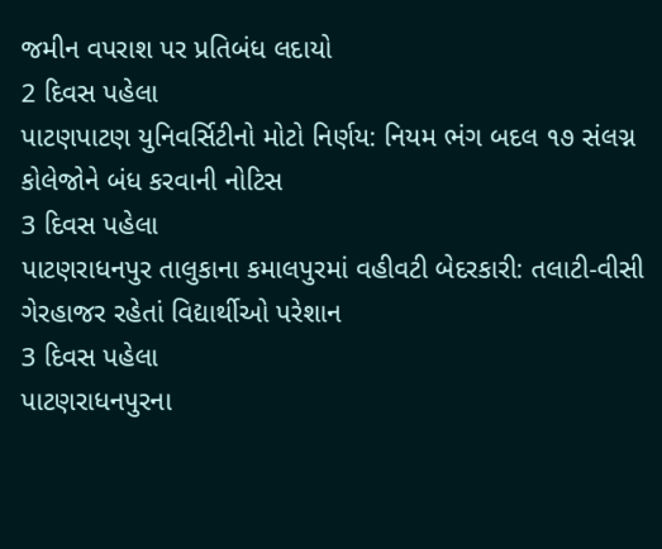જમીન વપરાશ પર પ્રતિબંધ લદાયો
2 દિવસ પહેલા
પાટણપાટણ યુનિવર્સિટીનો મોટો નિર્ણય: નિયમ ભંગ બદલ ૧૭ સંલગ્ન કોલેજોને બંધ કરવાની નોટિસ
3 દિવસ પહેલા
પાટણરાધનપુર તાલુકાના કમાલપુરમાં વહીવટી બેદરકારી: તલાટી-વીસી ગેરહાજર રહેતાં વિદ્યાર્થીઓ પરેશાન
3 દિવસ પહેલા
પાટણરાધનપુરના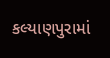કલ્યાણપુરામાં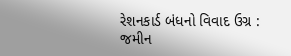રેશનકાર્ડ બંધનો વિવાદ ઉગ્ર : જમીન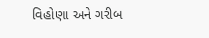વિહોણા અને ગરીબ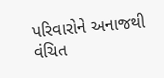પરિવારોને અનાજથી વંચિત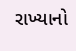રાખ્યાનો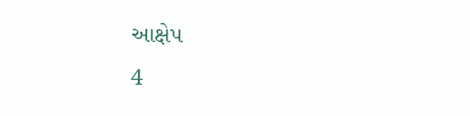આક્ષેપ
4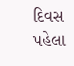દિવસ પહેલા